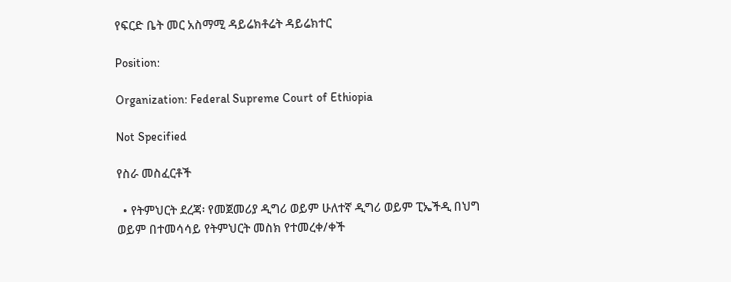የፍርድ ቤት መር አስማሚ ዳይሬክቶሬት ዳይሬክተር

Position:

Organization: Federal Supreme Court of Ethiopia

Not Specified

የስራ መስፈርቶች

  • የትምህርት ደረጃ፡ የመጀመሪያ ዲግሪ ወይም ሁለተኛ ዲግሪ ወይም ፒኤችዲ በህግ ወይም በተመሳሳይ የትምህርት መስክ የተመረቀ/ቀች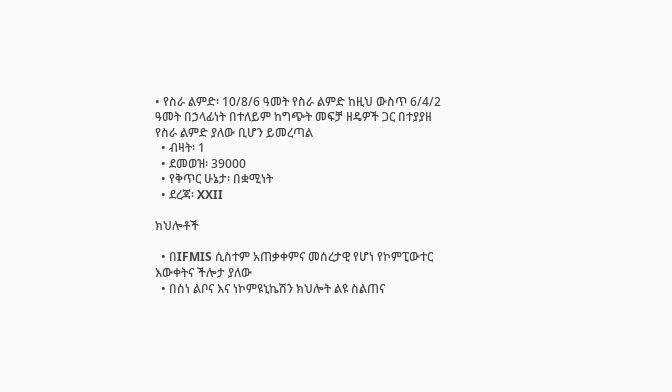• የስራ ልምድ፡ 10/8/6 ዓመት የስራ ልምድ ከዚህ ውስጥ 6/4/2 ዓመት በኃላፊነት በተለይም ከግጭት መፍቻ ዘዴዎች ጋር በተያያዘ የስራ ልምድ ያለው ቢሆን ይመረጣል
  • ብዛት፡ 1
  • ደመወዝ፡ 39000
  • የቅጥር ሁኔታ፡ በቋሚነት
  • ደረጃ፡ XXII

ክህሎቶች

  • በIFMIS ሲስተም አጠቃቀምና መሰረታዊ የሆነ የኮምፒውተር እውቀትና ችሎታ ያለው
  • በስነ ልቦና እና ነኮምዩኒኬሽን ክህሎት ልዩ ስልጠና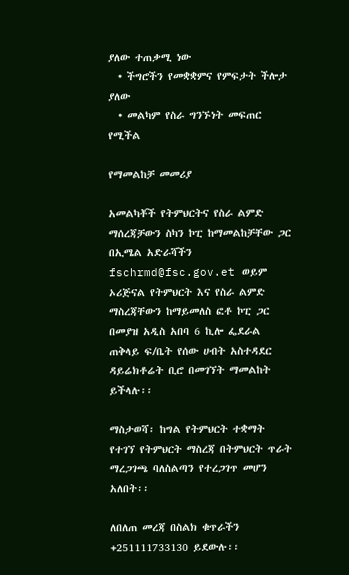ያለው ተጠቃሚ ነው
  • ችግሮችን የመቋቋምና የምፍታት ችሎታ ያለው
  • መልካም የስራ ግንኙነት መፍጠር የሚችል

የማመልከቻ መመሪያ

አመልካቾች የትምህርትና የስራ ልምድ ማሰረጃቻውን ስካን ኮፒ ከማመልከቻቸው ጋር በኢሜል አድራሻችን fschrmd@fsc.gov.et ወይም ኦሪጅናል የትምህርት እና የስራ ልምድ ማስረጃቸውን ከማይመለስ ፎቶ ኮፒ ጋር በመያዝ አዲስ አበባ 6 ኪሎ ፌደራል ጠቅላይ ፍ/ቤት የሰው ሀብት አስተዳደር ዳይሬክቶሬት ቢሮ በመገኘት ማመልከት ይችላሉ፡፡

ማስታወሻ፡ ከግል የትምህርት ተቋማት የተገኘ የትምህርት ማስረጃ በትምህርት ጥራት ማረጋገጫ ባለስልጣን የተረጋገጥ መሆን አለበት፡፡

ለበለጠ መረጃ በስልክ ቁጥራችን +251111733130 ይደውሉ፡፡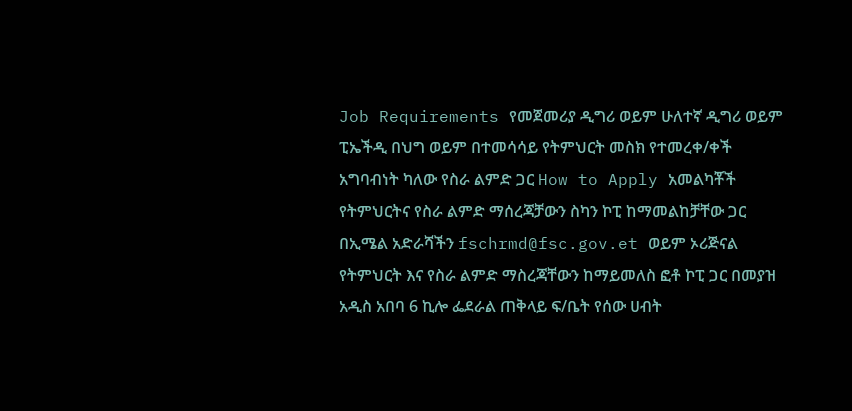Job Requirements የመጀመሪያ ዲግሪ ወይም ሁለተኛ ዲግሪ ወይም ፒኤችዲ በህግ ወይም በተመሳሳይ የትምህርት መስክ የተመረቀ/ቀች አግባብነት ካለው የስራ ልምድ ጋር How to Apply አመልካቾች የትምህርትና የስራ ልምድ ማሰረጃቻውን ስካን ኮፒ ከማመልከቻቸው ጋር በኢሜል አድራሻችን fschrmd@fsc.gov.et ወይም ኦሪጅናል የትምህርት እና የስራ ልምድ ማስረጃቸውን ከማይመለስ ፎቶ ኮፒ ጋር በመያዝ አዲስ አበባ 6 ኪሎ ፌደራል ጠቅላይ ፍ/ቤት የሰው ሀብት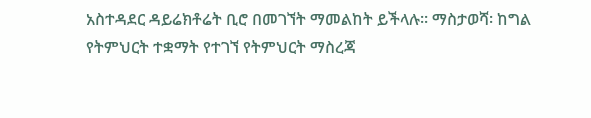አስተዳደር ዳይሬክቶሬት ቢሮ በመገኘት ማመልከት ይችላሉ፡፡ ማስታወሻ፡ ከግል የትምህርት ተቋማት የተገኘ የትምህርት ማስረጃ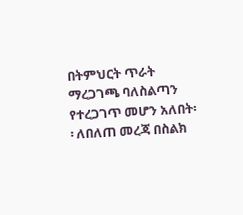በትምህርት ጥራት ማረጋገጫ ባለስልጣን የተረጋገጥ መሆን አለበት፡፡ ለበለጠ መረጃ በስልክ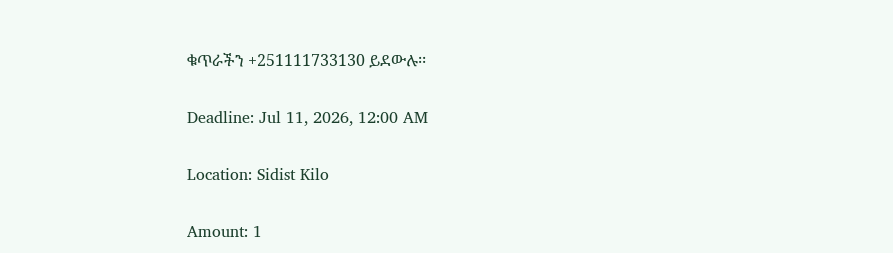ቁጥራችን +251111733130 ይደውሉ፡፡

Deadline: Jul 11, 2026, 12:00 AM

Location: Sidist Kilo

Amount: 1